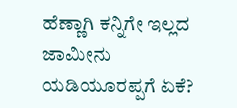ಹೆಣ್ಣಾಗಿ ಕನ್ನಿಗೇ ಇಲ್ಲದ ಜಾಮೀನು ಯಡಿಯೂರಪ್ಪಗೆ ಏಕೆ?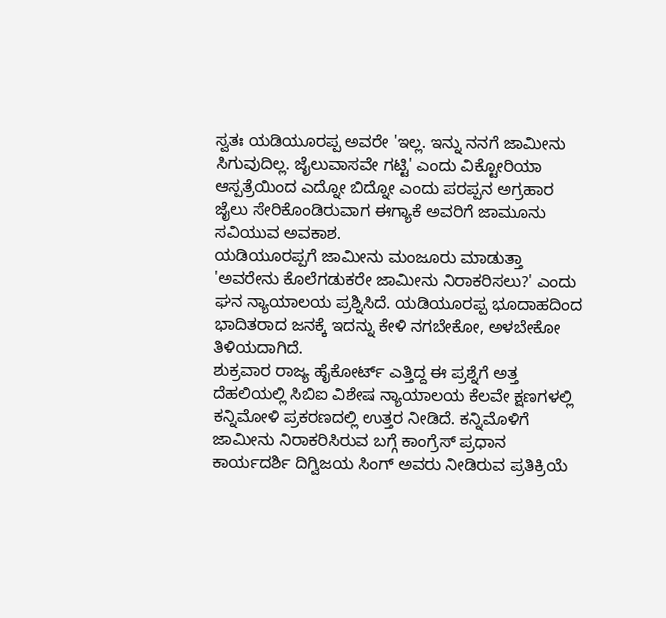ಸ್ವತಃ ಯಡಿಯೂರಪ್ಪ ಅವರೇ 'ಇಲ್ಲ. ಇನ್ನು ನನಗೆ ಜಾಮೀನು ಸಿಗುವುದಿಲ್ಲ. ಜೈಲುವಾಸವೇ ಗಟ್ಟಿ' ಎಂದು ವಿಕ್ಟೋರಿಯಾ ಆಸ್ಪತ್ರೆಯಿಂದ ಎದ್ನೋ ಬಿದ್ನೋ ಎಂದು ಪರಪ್ಪನ ಅಗ್ರಹಾರ ಜೈಲು ಸೇರಿಕೊಂಡಿರುವಾಗ ಈಗ್ಯಾಕೆ ಅವರಿಗೆ ಜಾಮೂನು ಸವಿಯುವ ಅವಕಾಶ.
ಯಡಿಯೂರಪ್ಪಗೆ ಜಾಮೀನು ಮಂಜೂರು ಮಾಡುತ್ತಾ 'ಅವರೇನು ಕೊಲೆಗಡುಕರೇ ಜಾಮೀನು ನಿರಾಕರಿಸಲು?' ಎಂದು ಘನ ನ್ಯಾಯಾಲಯ ಪ್ರಶ್ನಿಸಿದೆ. ಯಡಿಯೂರಪ್ಪ ಭೂದಾಹದಿಂದ ಭಾದಿತರಾದ ಜನಕ್ಕೆ ಇದನ್ನು ಕೇಳಿ ನಗಬೇಕೋ, ಅಳಬೇಕೋ ತಿಳಿಯದಾಗಿದೆ.
ಶುಕ್ರವಾರ ರಾಜ್ಯ ಹೈಕೋರ್ಟ್ ಎತ್ತಿದ್ದ ಈ ಪ್ರಶ್ನೆಗೆ ಅತ್ತ ದೆಹಲಿಯಲ್ಲಿ ಸಿಬಿಐ ವಿಶೇಷ ನ್ಯಾಯಾಲಯ ಕೆಲವೇ ಕ್ಷಣಗಳಲ್ಲಿ ಕನ್ನಿಮೋಳಿ ಪ್ರಕರಣದಲ್ಲಿ ಉತ್ತರ ನೀಡಿದೆ. ಕನ್ನಿಮೊಳಿಗೆ ಜಾಮೀನು ನಿರಾಕರಿಸಿರುವ ಬಗ್ಗೆ ಕಾಂಗ್ರೆಸ್ ಪ್ರಧಾನ ಕಾರ್ಯದರ್ಶಿ ದಿಗ್ವಿಜಯ ಸಿಂಗ್ ಅವರು ನೀಡಿರುವ ಪ್ರತಿಕ್ರಿಯೆ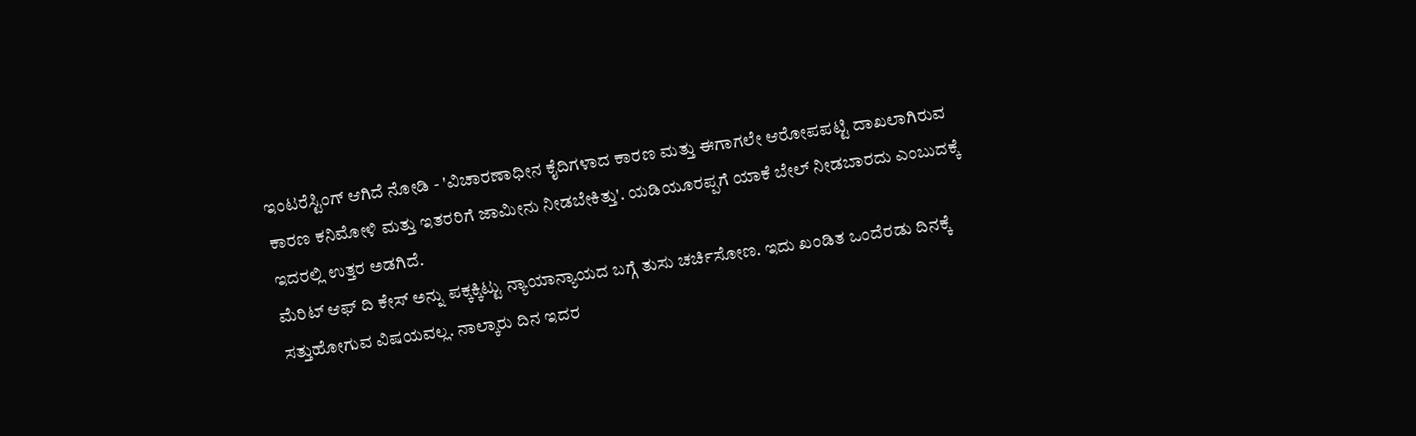ಇಂಟರೆಸ್ಟಿಂಗ್ ಆಗಿದೆ ನೋಡಿ - 'ವಿಚಾರಣಾಧೀನ ಕೈದಿಗಳಾದ ಕಾರಣ ಮತ್ತು ಈಗಾಗಲೇ ಆರೋಪಪಟ್ಟಿ ದಾಖಲಾಗಿರುವ ಕಾರಣ ಕನಿಮೋಳಿ ಮತ್ತು ಇತರರಿಗೆ ಜಾಮೀನು ನೀಡಬೇಕಿತ್ತು'. ಯಡಿಯೂರಪ್ಪಗೆ ಯಾಕೆ ಬೇಲ್ ನೀಡಬಾರದು ಎಂಬುದಕ್ಕೆ ಇದರಲ್ಲಿ ಉತ್ತರ ಅಡಗಿದೆ.
ಮೆರಿಟ್ ಆಫ್ ದಿ ಕೇಸ್ ಅನ್ನು ಪಕ್ಕಕ್ಕಿಟ್ಟು ನ್ಯಾಯಾನ್ಯಾಯದ ಬಗ್ಗೆ ತುಸು ಚರ್ಚಿಸೋಣ. ಇದು ಖಂಡಿತ ಒಂದೆರಡು ದಿನಕ್ಕೆ ಸತ್ತುಹೋಗುವ ವಿಷಯವಲ್ಲ. ನಾಲ್ಕಾರು ದಿನ ಇದರ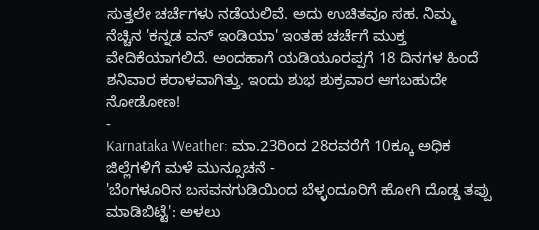ಸುತ್ತಲೇ ಚರ್ಚೆಗಳು ನಡೆಯಲಿವೆ. ಅದು ಉಚಿತವೂ ಸಹ. ನಿಮ್ಮ ನೆಚ್ಚಿನ 'ಕನ್ನಡ ವನ್ ಇಂಡಿಯಾ' ಇಂತಹ ಚರ್ಚೆಗೆ ಮುಕ್ತ ವೇದಿಕೆಯಾಗಲಿದೆ. ಅಂದಹಾಗೆ ಯಡಿಯೂರಪ್ಪಗೆ 18 ದಿನಗಳ ಹಿಂದೆ ಶನಿವಾರ ಕರಾಳವಾಗಿತ್ತು. ಇಂದು ಶುಭ ಶುಕ್ರವಾರ ಆಗಬಹುದೇ ನೋಡೋಣ!
-
Karnataka Weather: ಮಾ.23ರಿಂದ 28ರವರೆಗೆ 10ಕ್ಕೂ ಅಧಿಕ ಜಿಲ್ಲೆಗಳಿಗೆ ಮಳೆ ಮುನ್ಸೂಚನೆ -
'ಬೆಂಗಳೂರಿನ ಬಸವನಗುಡಿಯಿಂದ ಬೆಳ್ಳಂದೂರಿಗೆ ಹೋಗಿ ದೊಡ್ಡ ತಪ್ಪು ಮಾಡಿಬಿಟ್ಟೆ': ಅಳಲು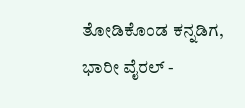ತೋಡಿಕೊಂಡ ಕನ್ನಡಿಗ, ಭಾರೀ ವೈರಲ್ -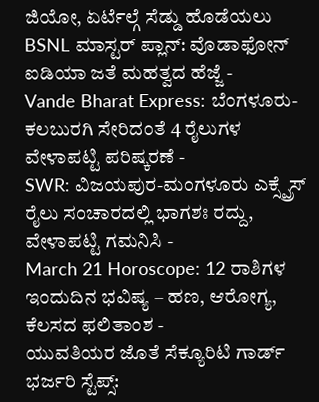ಜಿಯೋ, ಏರ್ಟೆಲ್ಗೆ ಸೆಡ್ಡು ಹೊಡೆಯಲು BSNL ಮಾಸ್ಟರ್ ಪ್ಲಾನ್: ವೊಡಾಫೋನ್ ಐಡಿಯಾ ಜತೆ ಮಹತ್ವದ ಹೆಜ್ಜೆ -
Vande Bharat Express: ಬೆಂಗಳೂರು-ಕಲಬುರಗಿ ಸೇರಿದಂತೆ 4 ರೈಲುಗಳ ವೇಳಾಪಟ್ಟಿ ಪರಿಷ್ಕರಣೆ -
SWR: ವಿಜಯಪುರ-ಮಂಗಳೂರು ಎಕ್ಸ್ಪ್ರೆಸ್ ರೈಲು ಸಂಚಾರದಲ್ಲಿ ಭಾಗಶಃ ರದ್ದು, ವೇಳಾಪಟ್ಟಿ ಗಮನಿಸಿ -
March 21 Horoscope: 12 ರಾಶಿಗಳ ಇಂದುದಿನ ಭವಿಷ್ಯ – ಹಣ, ಆರೋಗ್ಯ, ಕೆಲಸದ ಫಲಿತಾಂಶ -
ಯುವತಿಯರ ಜೊತೆ ಸೆಕ್ಯೂರಿಟಿ ಗಾರ್ಡ್ ಭರ್ಜರಿ ಸ್ಟೆಪ್ಸ್: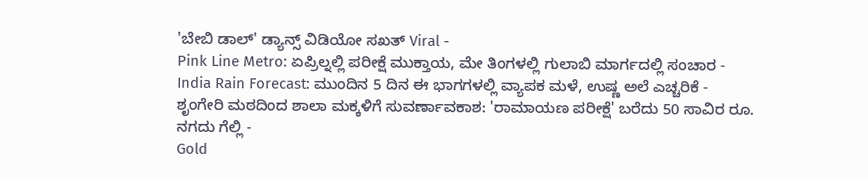'ಬೇಬಿ ಡಾಲ್' ಡ್ಯಾನ್ಸ್ ವಿಡಿಯೋ ಸಖತ್ Viral -
Pink Line Metro: ಏಪ್ರಿಲ್ನಲ್ಲಿ ಪರೀಕ್ಷೆ ಮುಕ್ತಾಯ, ಮೇ ತಿಂಗಳಲ್ಲಿ ಗುಲಾಬಿ ಮಾರ್ಗದಲ್ಲಿ ಸಂಚಾರ -
India Rain Forecast: ಮುಂದಿನ 5 ದಿನ ಈ ಭಾಗಗಳಲ್ಲಿ ವ್ಯಾಪಕ ಮಳೆ, ಉಷ್ಣ ಅಲೆ ಎಚ್ಚರಿಕೆ -
ಶೃಂಗೇರಿ ಮಠದಿಂದ ಶಾಲಾ ಮಕ್ಕಳಿಗೆ ಸುವರ್ಣಾವಕಾಶ: 'ರಾಮಾಯಣ ಪರೀಕ್ಷೆ' ಬರೆದು 50 ಸಾವಿರ ರೂ. ನಗದು ಗೆಲ್ಲಿ -
Gold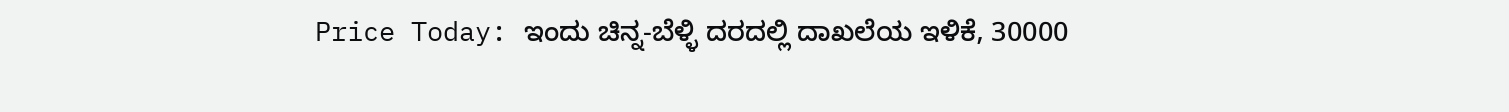Price Today: ಇಂದು ಚಿನ್ನ-ಬೆಳ್ಳಿ ದರದಲ್ಲಿ ದಾಖಲೆಯ ಇಳಿಕೆ, 30000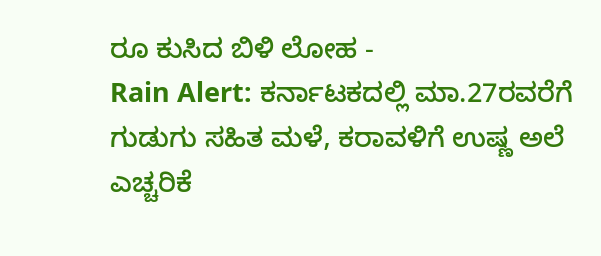ರೂ ಕುಸಿದ ಬಿಳಿ ಲೋಹ -
Rain Alert: ಕರ್ನಾಟಕದಲ್ಲಿ ಮಾ.27ರವರೆಗೆ ಗುಡುಗು ಸಹಿತ ಮಳೆ, ಕರಾವಳಿಗೆ ಉಷ್ಣ ಅಲೆ ಎಚ್ಚರಿಕೆ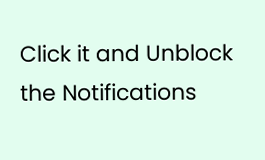Click it and Unblock the Notifications